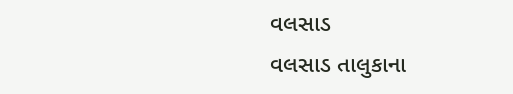વલસાડ
વલસાડ તાલુકાના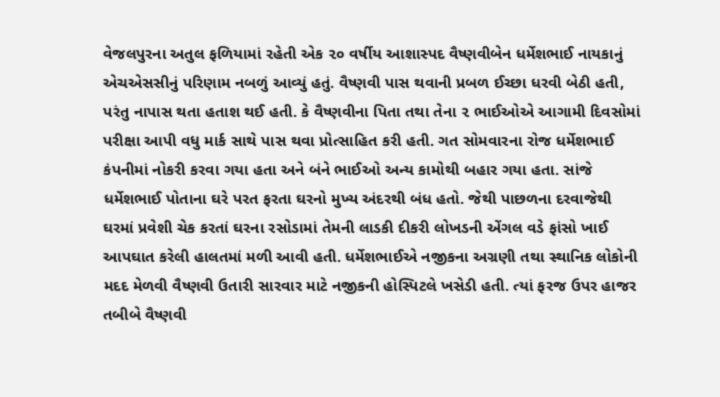વેજલપુરના અતુલ ફળિયામાં રહેતી એક ૨૦ વર્ષીય આશાસ્પદ વૈષ્ણવીબેન ધર્મેશભાઈ નાયકાનું એચએસસીનું પરિણામ નબળું આવ્યું હતું. વૈષ્ણવી પાસ થવાની પ્રબળ ઈચ્છા ધરવી બેઠી હતી, પરંતુ નાપાસ થતા હતાશ થઈ હતી. કે વૈષ્ણવીના પિતા તથા તેના ૨ ભાઈઓએ આગામી દિવસોમાં પરીક્ષા આપી વધુ માર્ક સાથે પાસ થવા પ્રોત્સાહિત કરી હતી. ગત સોમવારના રોજ ધર્મેશભાઈ કંપનીમાં નોકરી કરવા ગયા હતા અને બંને ભાઈઓ અન્ય કામોથી બહાર ગયા હતા. સાંજે ધર્મેશભાઈ પોતાના ઘરે પરત ફરતા ઘરનો મુખ્ય અંદરથી બંધ હતો. જેથી પાછળના દરવાજેથી ઘરમાં પ્રવેશી ચેક કરતાં ઘરના રસોડામાં તેમની લાડકી દીકરી લોખડની એંગલ વડે ફાંસો ખાઈ આપઘાત કરેલી હાલતમાં મળી આવી હતી. ધર્મેશભાઈએ નજીકના અગ્રણી તથા સ્થાનિક લોકોની મદદ મેળવી વૈષ્ણવી ઉતારી સારવાર માટે નજીકની હોસ્પિટલે ખસેડી હતી. ત્યાં ફરજ ઉપર હાજર તબીબે વૈષ્ણવી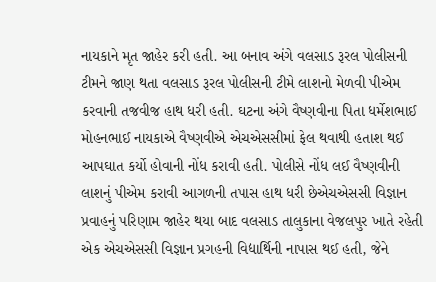નાયકાને મૃત જાહેર કરી હતી. આ બનાવ અંગે વલસાડ રૂરલ પોલીસની ટીમને જાણ થતા વલસાડ રૂરલ પોલીસની ટીમે લાશનો મેળવી પીએમ કરવાની તજવીજ હાથ ધરી હતી. ઘટના અંગે વૈષ્ણવીના પિતા ધર્મેશભાઈ મોહનભાઈ નાયકાએ વૈષ્ણવીએ એચએસસીમાં ફેલ થવાથી હતાશ થઈ આપઘાત કર્યો હોવાની નોંધ કરાવી હતી. પોલીસે નોંધ લઈ વૈષ્ણવીની લાશનું પીએમ કરાવી આગળની તપાસ હાથ ધરી છેએચએસસી વિજ્ઞાન પ્રવાહનું પરિણામ જાહેર થયા બાદ વલસાડ તાલુકાના વેજલપુર ખાતે રહેતી એક એચએસસી વિજ્ઞાન પ્રગહની વિદ્યાર્થિની નાપાસ થઈ હતી, જેને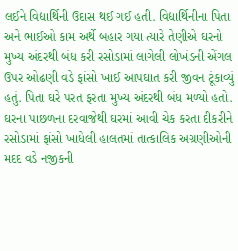લઈને વિદ્યાર્થિની ઉદાસ થઈ ગઈ હતી. વિદ્યાર્થિનીના પિતા અને ભાઈઓ કામ અર્થે બહાર ગયા ત્યારે તેણીએ ઘરનો મુખ્ય અંદરથી બંધ કરી રસોડામાં લાગેલી લોખંડની એંગલ ઉપર ઓઢણી વડે ફાંસો ખાઈ આપઘાત કરી જીવન ટૂંકાવ્યું હતું. પિતા ઘરે પરત ફરતા મુખ્ય અંદરથી બંધ મળ્યો હતો. ઘરના પાછળના દરવાજેથી ઘરમાં આવી ચેક કરતા દીકરીને રસોડામાં ફાંસો ખાધેલી હાલતમાં તાત્કાલિક અગ્રણીઓની મદદ વડે નજીકની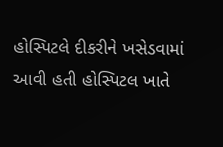હોસ્પિટલે દીકરીને ખસેડવામાં આવી હતી હોસ્પિટલ ખાતે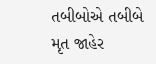તબીબોએ તબીબે મૃત જાહેર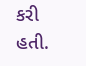કરી હતી.